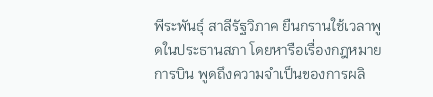พีระพันธุ์ สาลีรัฐวิภาค ยืนกรานใช้เวลาพูดในประธานสภา โดยหารือเรื่องกฎหมายการบิน พูดถึงความจำเป็นของการผลิ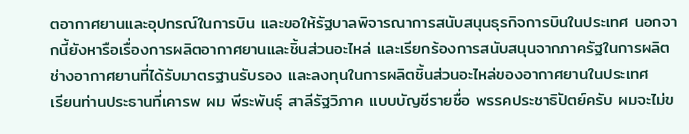ตอากาศยานและอุปกรณ์ในการบิน และขอให้รัฐบาลพิจารณาการสนับสนุนธุรกิจการบินในประเทศ นอกจากนี้ยังหารือเรื่องการผลิตอากาศยานและชิ้นส่วนอะไหล่ และเรียกร้องการสนับสนุนจากภาครัฐในการผลิตช่างอากาศยานที่ได้รับมาตรฐานรับรอง และลงทุนในการผลิตชิ้นส่วนอะไหล่ของอากาศยานในประเทศ
เรียนท่านประธานที่เคารพ ผม พีระพันธุ์ สาลีรัฐวิภาค แบบบัญชีรายชื่อ พรรคประชาธิปัตย์ครับ ผมจะไม่ข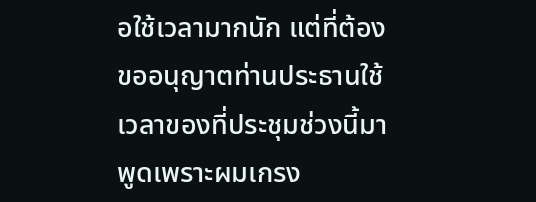อใช้เวลามากนัก แต่ที่ต้องขออนุญาตท่านประธานใช้เวลาของที่ประชุมช่วงนี้มาพูดเพราะผมเกรง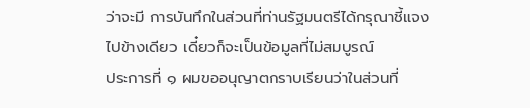ว่าจะมี การบันทึกในส่วนที่ท่านรัฐมนตรีได้กรุณาชี้แจงไปข้างเดียว เดี๋ยวก็จะเป็นข้อมูลที่ไม่สมบูรณ์
ประการที่ ๑ ผมขออนุญาตกราบเรียนว่าในส่วนที่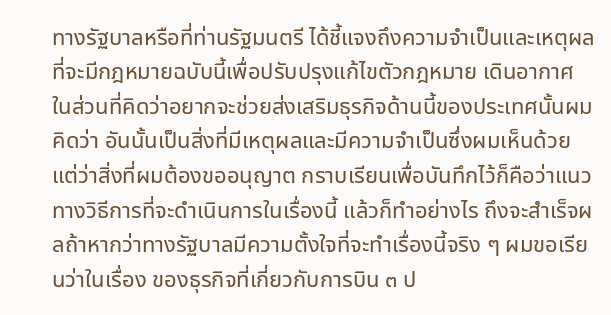ทางรัฐบาลหรือที่ท่านรัฐมนตรี ได้ชี้แจงถึงความจําเป็นและเหตุผลที่จะมีกฎหมายฉบับนี้เพื่อปรับปรุงแก้ไขตัวกฎหมาย เดินอากาศ ในส่วนที่คิดว่าอยากจะช่วยส่งเสริมธุรกิจด้านนี้ของประเทศนั้นผมคิดว่า อันนั้นเป็นสิ่งที่มีเหตุผลและมีความจําเป็นซึ่งผมเห็นด้วย แต่ว่าสิ่งที่ผมต้องขออนุญาต กราบเรียนเพื่อบันทึกไว้ก็คือว่าแนวทางวิธีการที่จะดําเนินการในเรื่องนี้ แล้วก็ทําอย่างไร ถึงจะสําเร็จผลถ้าหากว่าทางรัฐบาลมีความตั้งใจที่จะทําเรื่องนี้จริง ๆ ผมขอเรียนว่าในเรื่อง ของธุรกิจที่เกี่ยวกับการบิน ๓ ป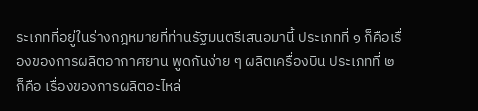ระเภทที่อยู่ในร่างกฎหมายที่ท่านรัฐมนตรีเสนอมานี้ ประเภทที่ ๑ ก็คือเรื่องของการผลิตอากาศยาน พูดกันง่าย ๆ ผลิตเครื่องบิน ประเภทที่ ๒ ก็คือ เรื่องของการผลิตอะไหล่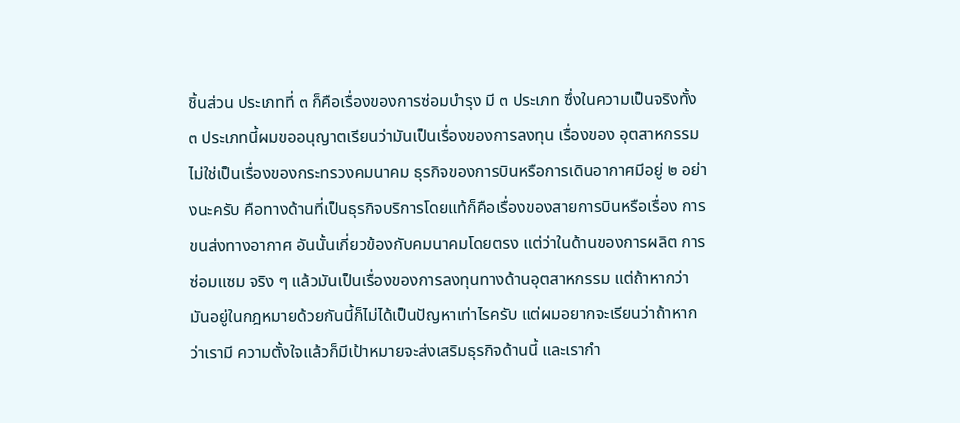ชิ้นส่วน ประเภทที่ ๓ ก็คือเรื่องของการซ่อมบํารุง มี ๓ ประเภท ซึ่งในความเป็นจริงทั้ง ๓ ประเภทนี้ผมขออนุญาตเรียนว่ามันเป็นเรื่องของการลงทุน เรื่องของ อุตสาหกรรม ไม่ใช่เป็นเรื่องของกระทรวงคมนาคม ธุรกิจของการบินหรือการเดินอากาศมีอยู่ ๒ อย่างนะครับ คือทางด้านที่เป็นธุรกิจบริการโดยแท้ก็คือเรื่องของสายการบินหรือเรื่อง การขนส่งทางอากาศ อันนั้นเกี่ยวข้องกับคมนาคมโดยตรง แต่ว่าในด้านของการผลิต การซ่อมแซม จริง ๆ แล้วมันเป็นเรื่องของการลงทุนทางด้านอุตสาหกรรม แต่ถ้าหากว่า มันอยู่ในกฎหมายด้วยกันนี้ก็ไม่ได้เป็นปัญหาเท่าไรครับ แต่ผมอยากจะเรียนว่าถ้าหากว่าเรามี ความตั้งใจแล้วก็มีเป้าหมายจะส่งเสริมธุรกิจด้านนี้ และเรากํา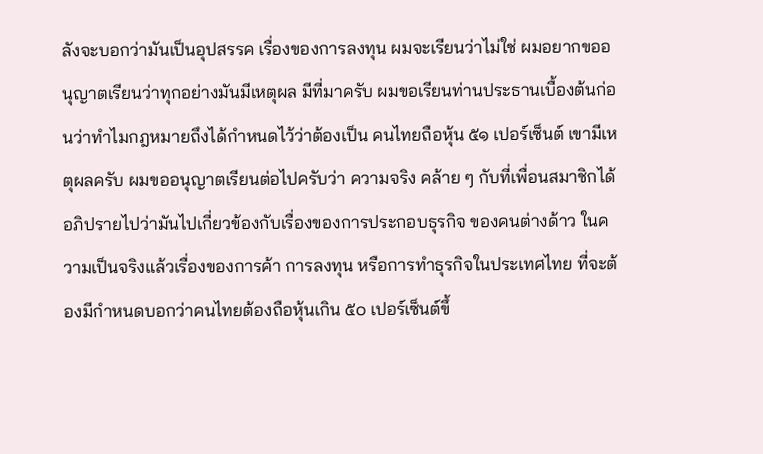ลังจะบอกว่ามันเป็นอุปสรรค เรื่องของการลงทุน ผมจะเรียนว่าไม่ใช่ ผมอยากขออนุญาตเรียนว่าทุกอย่างมันมีเหตุผล มีที่มาครับ ผมขอเรียนท่านประธานเบื้องต้นก่อนว่าทําไมกฎหมายถึงได้กําหนดไว้ว่าต้องเป็น คนไทยถือหุ้น ๕๑ เปอร์เซ็นต์ เขามีเหตุผลครับ ผมขออนุญาตเรียนต่อไปครับว่า ความจริง คล้าย ๆ กับที่เพื่อนสมาชิกได้อภิปรายไปว่ามันไปเกี่ยวข้องกับเรื่องของการประกอบธุรกิจ ของคนต่างด้าว ในความเป็นจริงแล้วเรื่องของการค้า การลงทุน หรือการทําธุรกิจในประเทศไทย ที่จะต้องมีกําหนดบอกว่าคนไทยต้องถือหุ้นเกิน ๕๐ เปอร์เซ็นต์ขึ้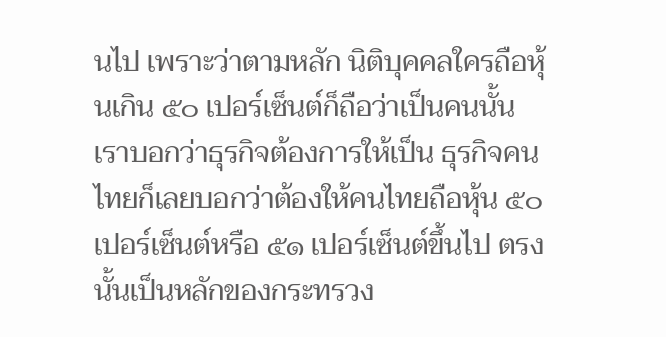นไป เพราะว่าตามหลัก นิติบุคคลใครถือหุ้นเกิน ๕๐ เปอร์เซ็นต์ก็ถือว่าเป็นคนนั้น เราบอกว่าธุรกิจต้องการให้เป็น ธุรกิจคนไทยก็เลยบอกว่าต้องให้คนไทยถือหุ้น ๕๐ เปอร์เซ็นต์หรือ ๕๑ เปอร์เซ็นต์ขึ้นไป ตรงนั้นเป็นหลักของกระทรวง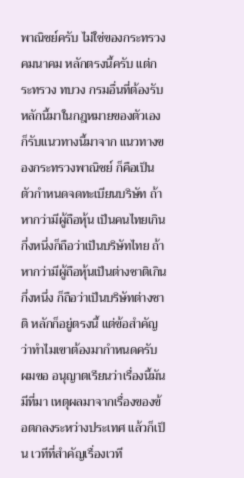พาณิชย์ครับ ไม่ใช่ของกระทรวงคมนาคม หลักตรงนี้ครับ แต่กระทรวง ทบวง กรมอื่นที่ต้องรับหลักนี้มาในกฎหมายของตัวเองก็รับแนวทางนี้มาจาก แนวทางของกระทรวงพาณิชย์ ก็คือเป็นตัวกําหนดจดทะเบียนบริษัท ถ้าหากว่ามีผู้ถือหุ้น เป็นคนไทยเกินกึ่งหนึ่งก็ถือว่าเป็นบริษัทไทย ถ้าหากว่ามีผู้ถือหุ้นเป็นต่างชาติเกินกึ่งหนึ่ง ก็ถือว่าเป็นบริษัทต่างชาติ หลักก็อยู่ตรงนี้ แต่ข้อสําคัญว่าทําไมเขาต้องมากําหนดครับ ผมขอ อนุญาตเรียนว่าเรื่องนี้มันมีที่มา เหตุผลมาจากเรื่องของข้อตกลงระหว่างประเทศ แล้วก็เป็น เวทีที่สําคัญเรื่องเวที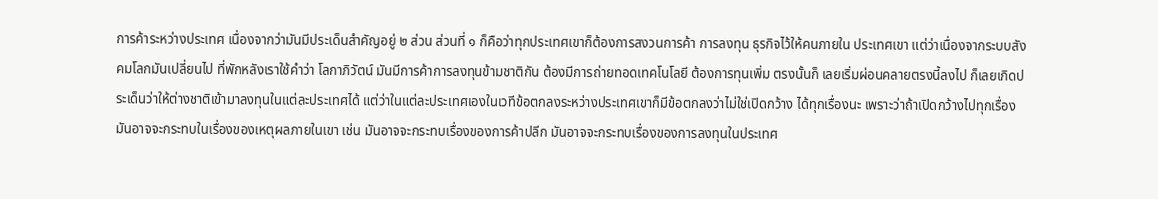การค้าระหว่างประเทศ เนื่องจากว่ามันมีประเด็นสําคัญอยู่ ๒ ส่วน ส่วนที่ ๑ ก็คือว่าทุกประเทศเขาก็ต้องการสงวนการค้า การลงทุน ธุรกิจไว้ให้คนภายใน ประเทศเขา แต่ว่าเนื่องจากระบบสังคมโลกมันเปลี่ยนไป ที่พักหลังเราใช้คําว่า โลกาภิวัตน์ มันมีการค้าการลงทุนข้ามชาติกัน ต้องมีการถ่ายทอดเทคโนโลยี ต้องการทุนเพิ่ม ตรงนั้นก็ เลยเริ่มผ่อนคลายตรงนี้ลงไป ก็เลยเกิดประเด็นว่าให้ต่างชาติเข้ามาลงทุนในแต่ละประเทศได้ แต่ว่าในแต่ละประเทศเองในเวทีข้อตกลงระหว่างประเทศเขาก็มีข้อตกลงว่าไม่ใช่เปิดกว้าง ได้ทุกเรื่องนะ เพราะว่าถ้าเปิดกว้างไปทุกเรื่องมันอาจจะกระทบในเรื่องของเหตุผลภายในเขา เช่น มันอาจจะกระทบเรื่องของการค้าปลีก มันอาจจะกระทบเรื่องของการลงทุนในประเทศ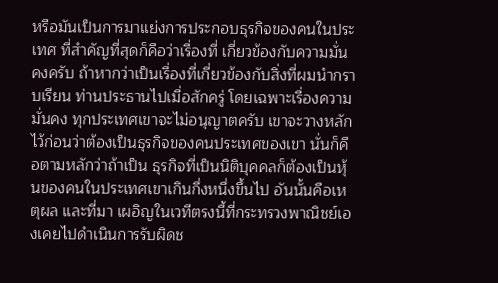หรือมันเป็นการมาแย่งการประกอบธุรกิจของคนในประเทศ ที่สําคัญที่สุดก็คือว่าเรื่องที่ เกี่ยวข้องกับความมั่นคงครับ ถ้าหากว่าเป็นเรื่องที่เกี่ยวข้องกับสิ่งที่ผมนํากราบเรียน ท่านประธานไปเมื่อสักครู่ โดยเฉพาะเรื่องความมั่นคง ทุกประเทศเขาจะไม่อนุญาตครับ เขาจะวางหลักไว้ก่อนว่าต้องเป็นธุรกิจของคนประเทศของเขา นั่นก็คือตามหลักว่าถ้าเป็น ธุรกิจที่เป็นนิติบุคคลก็ต้องเป็นหุ้นของคนในประเทศเขาเกินกึ่งหนึ่งขึ้นไป อันนั้นคือเหตุผล และที่มา เผอิญในเวทีตรงนี้ที่กระทรวงพาณิชย์เองเคยไปดําเนินการรับผิดช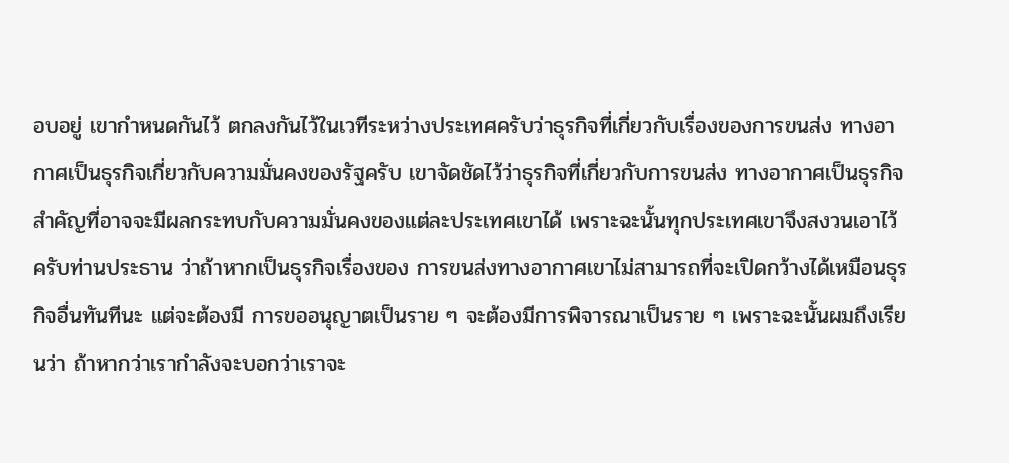อบอยู่ เขากําหนดกันไว้ ตกลงกันไว้ในเวทีระหว่างประเทศครับว่าธุรกิจที่เกี่ยวกับเรื่องของการขนส่ง ทางอากาศเป็นธุรกิจเกี่ยวกับความมั่นคงของรัฐครับ เขาจัดชัดไว้ว่าธุรกิจที่เกี่ยวกับการขนส่ง ทางอากาศเป็นธุรกิจสําคัญที่อาจจะมีผลกระทบกับความมั่นคงของแต่ละประเทศเขาได้ เพราะฉะนั้นทุกประเทศเขาจึงสงวนเอาไว้ครับท่านประธาน ว่าถ้าหากเป็นธุรกิจเรื่องของ การขนส่งทางอากาศเขาไม่สามารถที่จะเปิดกว้างได้เหมือนธุรกิจอื่นทันทีนะ แต่จะต้องมี การขออนุญาตเป็นราย ๆ จะต้องมีการพิจารณาเป็นราย ๆ เพราะฉะนั้นผมถึงเรียนว่า ถ้าหากว่าเรากําลังจะบอกว่าเราจะ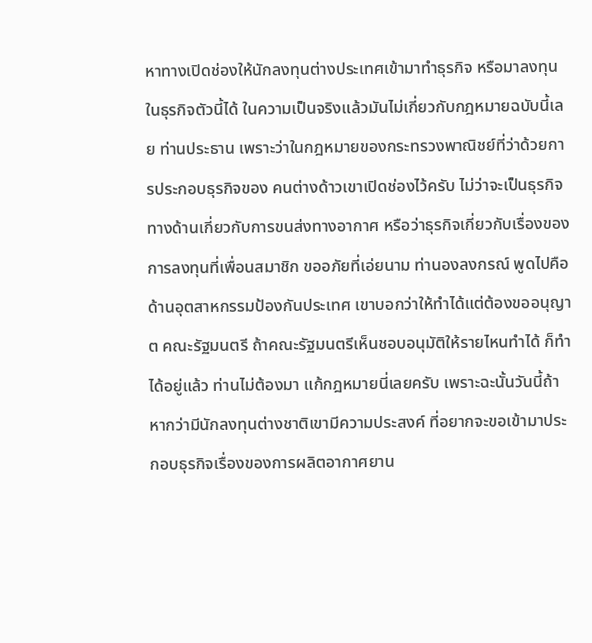หาทางเปิดช่องให้นักลงทุนต่างประเทศเข้ามาทําธุรกิจ หรือมาลงทุนในธุรกิจตัวนี้ได้ ในความเป็นจริงแล้วมันไม่เกี่ยวกับกฎหมายฉบับนี้เลย ท่านประธาน เพราะว่าในกฎหมายของกระทรวงพาณิชย์ที่ว่าด้วยการประกอบธุรกิจของ คนต่างด้าวเขาเปิดช่องไว้ครับ ไม่ว่าจะเป็นธุรกิจทางด้านเกี่ยวกับการขนส่งทางอากาศ หรือว่าธุรกิจเกี่ยวกับเรื่องของการลงทุนที่เพื่อนสมาชิก ขออภัยที่เอ่ยนาม ท่านองลงกรณ์ พูดไปคือด้านอุตสาหกรรมป้องกันประเทศ เขาบอกว่าให้ทําได้แต่ต้องขออนุญาต คณะรัฐมนตรี ถ้าคณะรัฐมนตรีเห็นชอบอนุมัติให้รายไหนทําได้ ก็ทําได้อยู่แล้ว ท่านไม่ต้องมา แก้กฎหมายนี่เลยครับ เพราะฉะนั้นวันนี้ถ้าหากว่ามีนักลงทุนต่างชาติเขามีความประสงค์ ที่อยากจะขอเข้ามาประกอบธุรกิจเรื่องของการผลิตอากาศยาน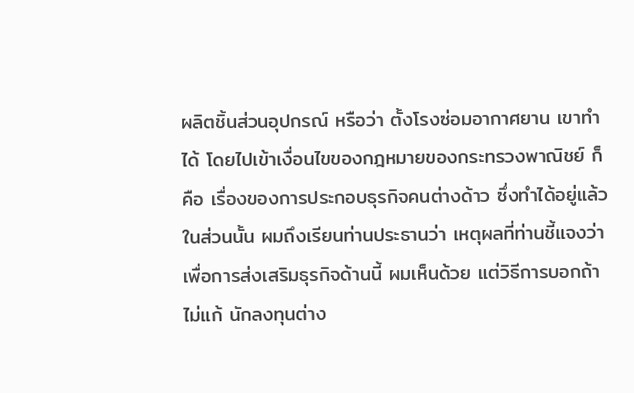ผลิตชิ้นส่วนอุปกรณ์ หรือว่า ตั้งโรงซ่อมอากาศยาน เขาทําได้ โดยไปเข้าเงื่อนไขของกฎหมายของกระทรวงพาณิชย์ ก็คือ เรื่องของการประกอบธุรกิจคนต่างด้าว ซึ่งทําได้อยู่แล้วในส่วนนั้น ผมถึงเรียนท่านประธานว่า เหตุผลที่ท่านชี้แจงว่าเพื่อการส่งเสริมธุรกิจด้านนี้ ผมเห็นด้วย แต่วิธีการบอกถ้าไม่แก้ นักลงทุนต่าง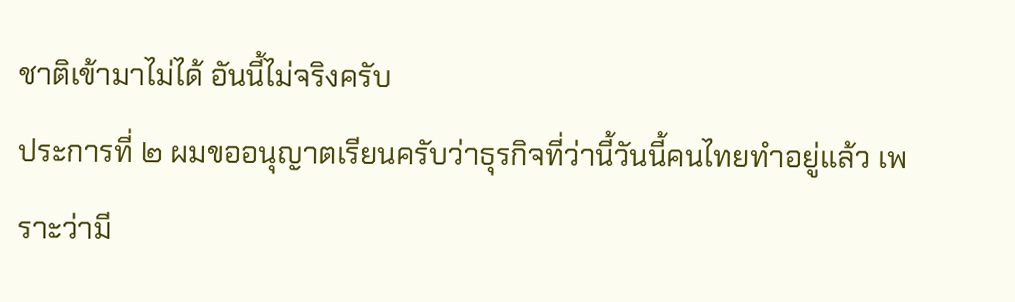ชาติเข้ามาไม่ได้ อันนี้ไม่จริงครับ
ประการที่ ๒ ผมขออนุญาตเรียนครับว่าธุรกิจที่ว่านี้วันนี้คนไทยทําอยู่แล้ว เพราะว่ามี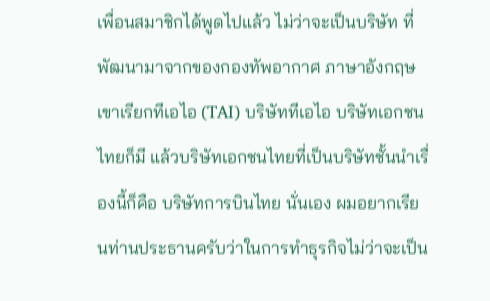เพื่อนสมาชิกได้พูดไปแล้ว ไม่ว่าจะเป็นบริษัท ที่พัฒนามาจากของกองทัพอากาศ ภาษาอังกฤษเขาเรียกทีเอไอ (TAI) บริษัททีเอไอ บริษัทเอกชนไทยก็มี แล้วบริษัทเอกชนไทยที่เป็นบริษัทชั้นนําเรื่องนี้ก็คือ บริษัทการบินไทย นั่นเอง ผมอยากเรียนท่านประธานครับว่าในการทําธุรกิจไม่ว่าจะเป็น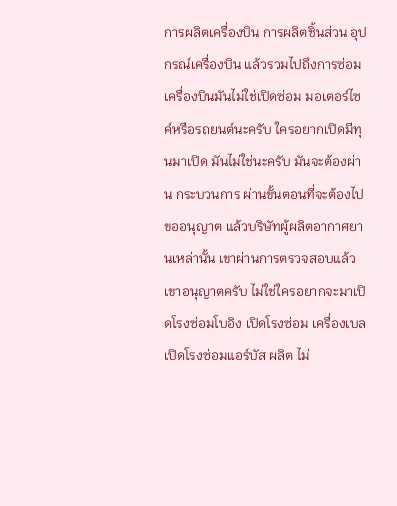การผลิตเครื่องบิน การผลิตชิ้นส่วน อุปกรณ์เครื่องบิน แล้วรวมไปถึงการซ่อมเครื่องบินมันไม่ใช่เปิดซ่อม มอเตอร์ไซค์หรือรถยนต์นะครับ ใครอยากเปิดมีทุนมาเปิด มันไม่ใช่นะครับ มันจะต้องผ่าน กระบวนการ ผ่านขั้นตอนที่จะต้องไปขออนุญาต แล้วบริษัทผู้ผลิตอากาศยานเหล่านั้น เขาผ่านการตรวจสอบแล้วเขาอนุญาตครับ ไม่ใช่ใครอยากจะมาเปิดโรงซ่อมโบอิง เปิดโรงซ่อม เครื่องเบล เปิดโรงซ่อมแอร์บัส ผลิต ไม่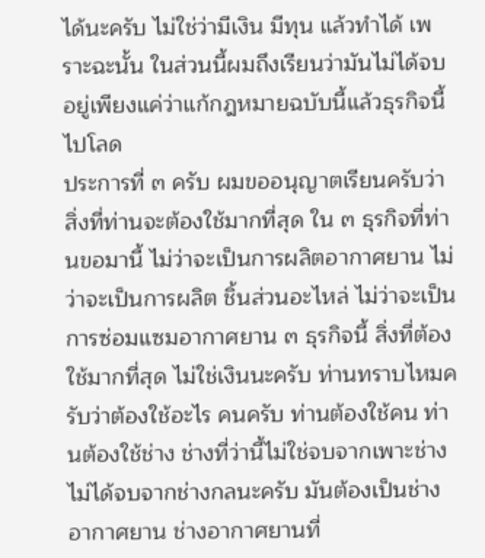ได้นะครับ ไม่ใช่ว่ามีเงิน มีทุน แล้วทําได้ เพราะฉะนั้น ในส่วนนี้ผมถึงเรียนว่ามันไม่ได้จบอยู่เพียงแค่ว่าแก้กฎหมายฉบับนี้แล้วธุรกิจนี้ไปโลด
ประการที่ ๓ ครับ ผมขออนุญาตเรียนครับว่าสิ่งที่ท่านจะต้องใช้มากที่สุด ใน ๓ ธุรกิจที่ท่านขอมานี้ ไม่ว่าจะเป็นการผลิตอากาศยาน ไม่ว่าจะเป็นการผลิต ชิ้นส่วนอะไหล่ ไม่ว่าจะเป็นการซ่อมแซมอากาศยาน ๓ ธุรกิจนี้ สิ่งที่ต้องใช้มากที่สุด ไม่ใช่เงินนะครับ ท่านทราบไหมครับว่าต้องใช้อะไร คนครับ ท่านต้องใช้คน ท่านต้องใช้ช่าง ช่างที่ว่านี้ไม่ใช่จบจากเพาะช่าง ไม่ได้จบจากช่างกลนะครับ มันต้องเป็นช่างอากาศยาน ช่างอากาศยานที่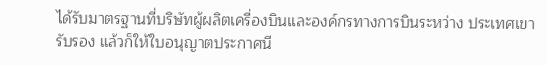ได้รับมาตรฐานที่บริษัทผู้ผลิตเครื่องบินและองค์กรทางการบินระหว่าง ประเทศเขารับรอง แล้วก็ให้ใบอนุญาตประกาศนี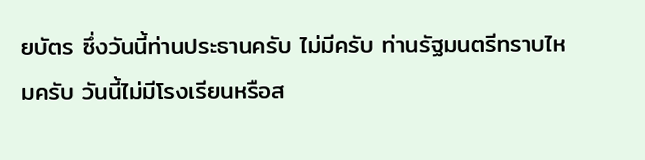ยบัตร ซึ่งวันนี้ท่านประธานครับ ไม่มีครับ ท่านรัฐมนตรีทราบไหมครับ วันนี้ไม่มีโรงเรียนหรือส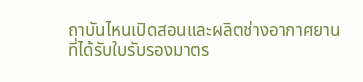ถาบันไหนเปิดสอนและผลิตช่างอากาศยาน ที่ได้รับใบรับรองมาตร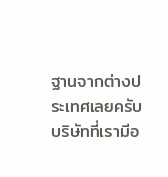ฐานจากต่างประเทศเลยครับ บริษัทที่เรามีอ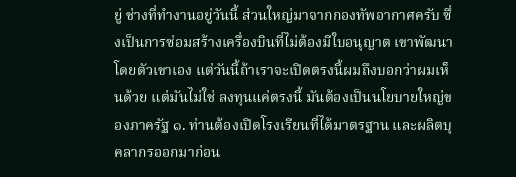ยู่ ช่างที่ทํางานอยู่วันนี้ ส่วนใหญ่มาจากกองทัพอากาศครับ ซึ่งเป็นการซ่อมสร้างเครื่องบินที่ไม่ต้องมีใบอนุญาต เขาพัฒนาโดยตัวเขาเอง แต่วันนี้ถ้าเราจะเปิดตรงนี้ผมถึงบอกว่าผมเห็นด้วย แต่มันไม่ใช่ ลงทุนแค่ตรงนี้ มันต้องเป็นนโยบายใหญ่ของภาครัฐ ๑. ท่านต้องเปิดโรงเรียนที่ได้มาตรฐาน และผลิตบุคลากรออกมาก่อน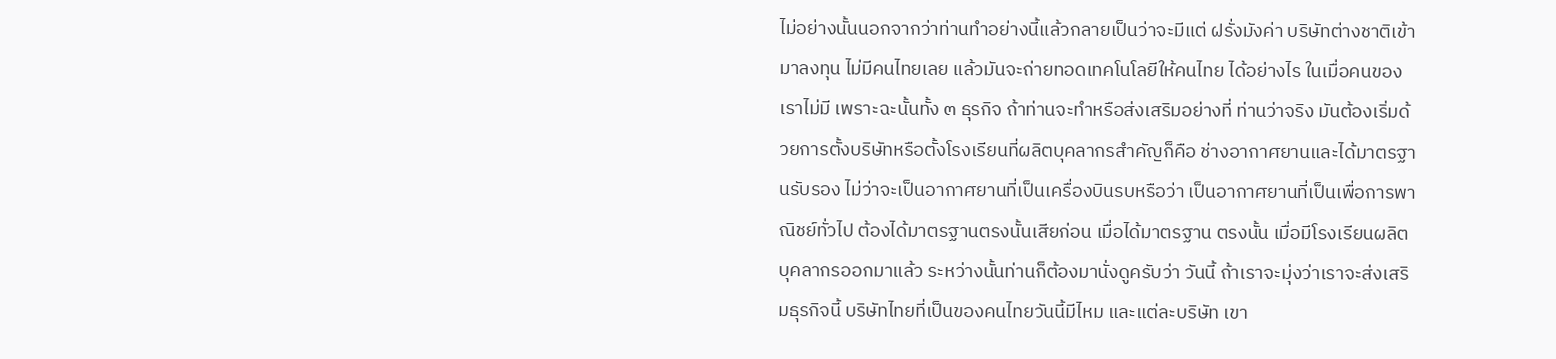ไม่อย่างนั้นนอกจากว่าท่านทําอย่างนี้แล้วกลายเป็นว่าจะมีแต่ ฝรั่งมังค่า บริษัทต่างชาติเข้ามาลงทุน ไม่มีคนไทยเลย แล้วมันจะถ่ายทอดเทคโนโลยีให้คนไทย ได้อย่างไร ในเมื่อคนของเราไม่มี เพราะฉะนั้นทั้ง ๓ ธุรกิจ ถ้าท่านจะทําหรือส่งเสริมอย่างที่ ท่านว่าจริง มันต้องเริ่มด้วยการตั้งบริษัทหรือตั้งโรงเรียนที่ผลิตบุคลากรสําคัญก็คือ ช่างอากาศยานและได้มาตรฐานรับรอง ไม่ว่าจะเป็นอากาศยานที่เป็นเครื่องบินรบหรือว่า เป็นอากาศยานที่เป็นเพื่อการพาณิชย์ทั่วไป ต้องได้มาตรฐานตรงนั้นเสียก่อน เมื่อได้มาตรฐาน ตรงนั้น เมื่อมีโรงเรียนผลิตบุคลากรออกมาแล้ว ระหว่างนั้นท่านก็ต้องมานั่งดูครับว่า วันนี้ ถ้าเราจะมุ่งว่าเราจะส่งเสริมธุรกิจนี้ บริษัทไทยที่เป็นของคนไทยวันนี้มีไหม และแต่ละบริษัท เขา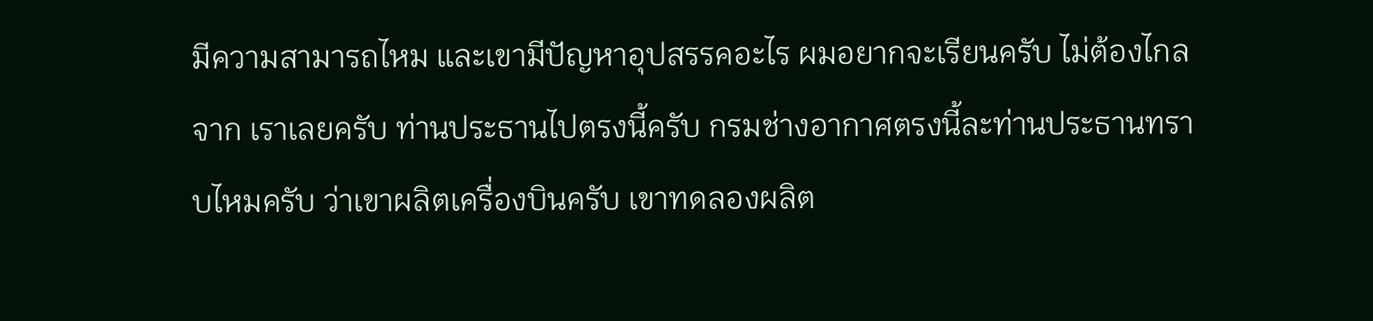มีความสามารถไหม และเขามีปัญหาอุปสรรคอะไร ผมอยากจะเรียนครับ ไม่ต้องไกลจาก เราเลยครับ ท่านประธานไปตรงนี้ครับ กรมช่างอากาศตรงนี้ละท่านประธานทราบไหมครับ ว่าเขาผลิตเครื่องบินครับ เขาทดลองผลิต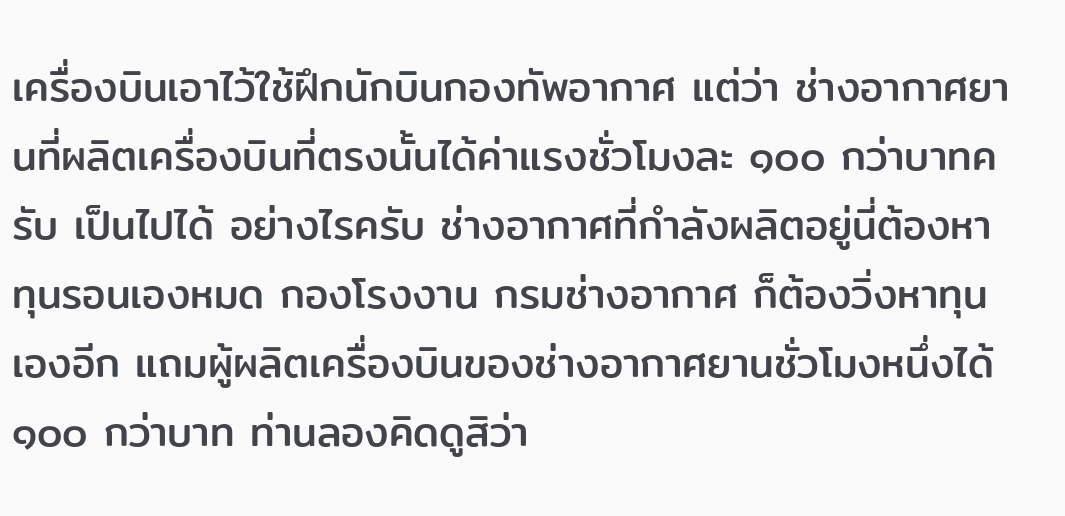เครื่องบินเอาไว้ใช้ฝึกนักบินกองทัพอากาศ แต่ว่า ช่างอากาศยานที่ผลิตเครื่องบินที่ตรงนั้นได้ค่าแรงชั่วโมงละ ๑๐๐ กว่าบาทครับ เป็นไปได้ อย่างไรครับ ช่างอากาศที่กําลังผลิตอยู่นี่ต้องหาทุนรอนเองหมด กองโรงงาน กรมช่างอากาศ ก็ต้องวิ่งหาทุนเองอีก แถมผู้ผลิตเครื่องบินของช่างอากาศยานชั่วโมงหนึ่งได้ ๑๐๐ กว่าบาท ท่านลองคิดดูสิว่า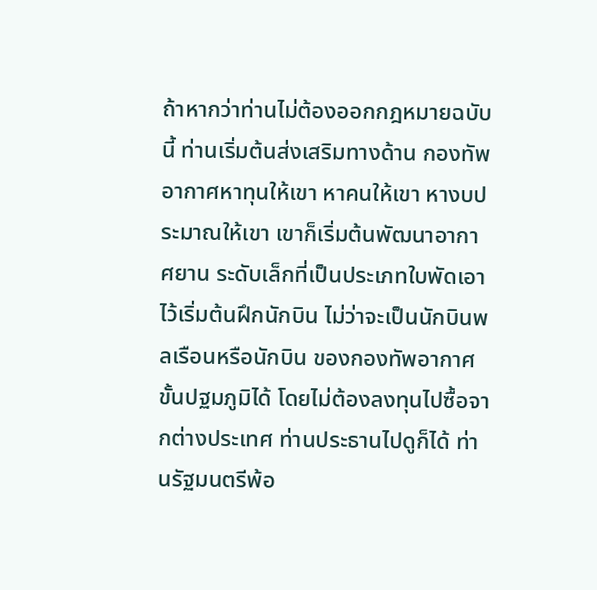ถ้าหากว่าท่านไม่ต้องออกกฎหมายฉบับนี้ ท่านเริ่มต้นส่งเสริมทางด้าน กองทัพอากาศหาทุนให้เขา หาคนให้เขา หางบประมาณให้เขา เขาก็เริ่มต้นพัฒนาอากาศยาน ระดับเล็กที่เป็นประเภทใบพัดเอาไว้เริ่มต้นฝึกนักบิน ไม่ว่าจะเป็นนักบินพลเรือนหรือนักบิน ของกองทัพอากาศขั้นปฐมภูมิได้ โดยไม่ต้องลงทุนไปซื้อจากต่างประเทศ ท่านประธานไปดูก็ได้ ท่านรัฐมนตรีพ้อ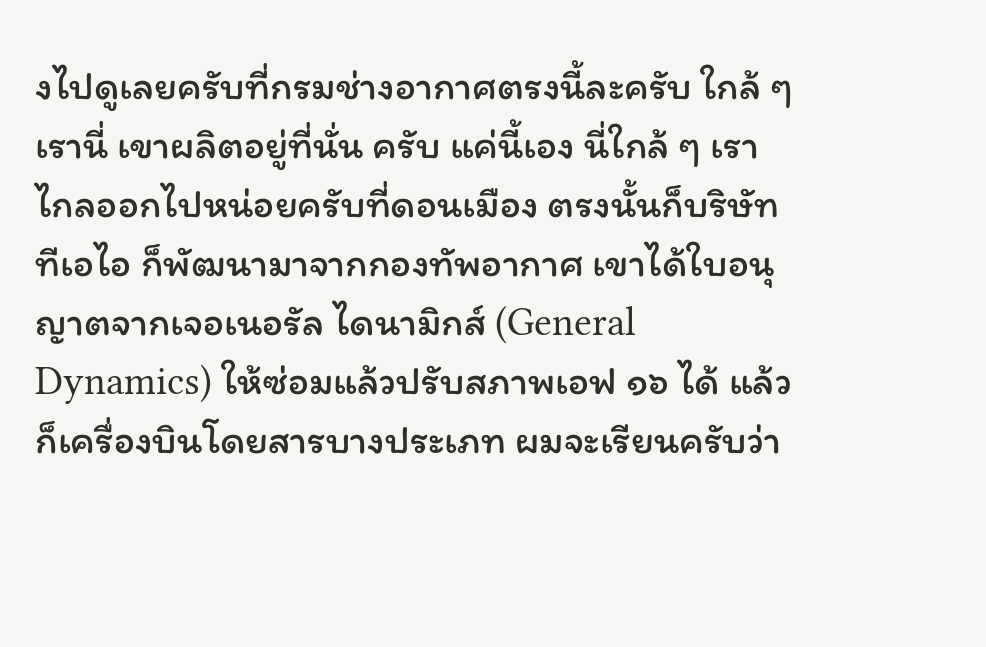งไปดูเลยครับที่กรมช่างอากาศตรงนี้ละครับ ใกล้ ๆ เรานี่ เขาผลิตอยู่ที่นั่น ครับ แค่นี้เอง นี่ใกล้ ๆ เรา ไกลออกไปหน่อยครับที่ดอนเมือง ตรงนั้นก็บริษัท ทีเอไอ ก็พัฒนามาจากกองทัพอากาศ เขาได้ใบอนุญาตจากเจอเนอรัล ไดนามิกส์ (General Dynamics) ให้ซ่อมแล้วปรับสภาพเอฟ ๑๖ ได้ แล้วก็เครื่องบินโดยสารบางประเภท ผมจะเรียนครับว่า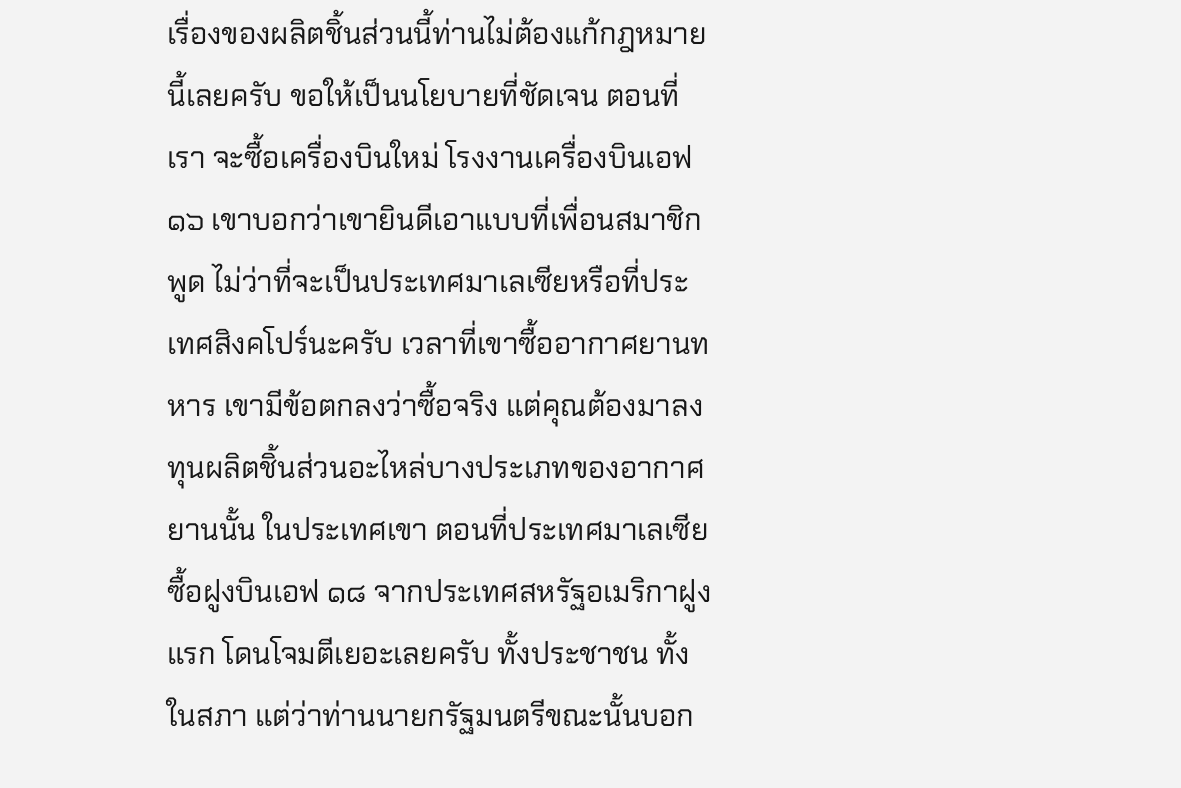เรื่องของผลิตชิ้นส่วนนี้ท่านไม่ต้องแก้กฎหมายนี้เลยครับ ขอให้เป็นนโยบายที่ชัดเจน ตอนที่เรา จะซื้อเครื่องบินใหม่ โรงงานเครื่องบินเอฟ ๑๖ เขาบอกว่าเขายินดีเอาแบบที่เพื่อนสมาชิกพูด ไม่ว่าที่จะเป็นประเทศมาเลเซียหรือที่ประเทศสิงคโปร์นะครับ เวลาที่เขาซื้ออากาศยานทหาร เขามีข้อตกลงว่าซื้อจริง แต่คุณต้องมาลงทุนผลิตชิ้นส่วนอะไหล่บางประเภทของอากาศยานนั้น ในประเทศเขา ตอนที่ประเทศมาเลเซียซื้อฝูงบินเอฟ ๑๘ จากประเทศสหรัฐอเมริกาฝูงแรก โดนโจมตีเยอะเลยครับ ทั้งประชาชน ทั้งในสภา แต่ว่าท่านนายกรัฐมนตรีขณะนั้นบอก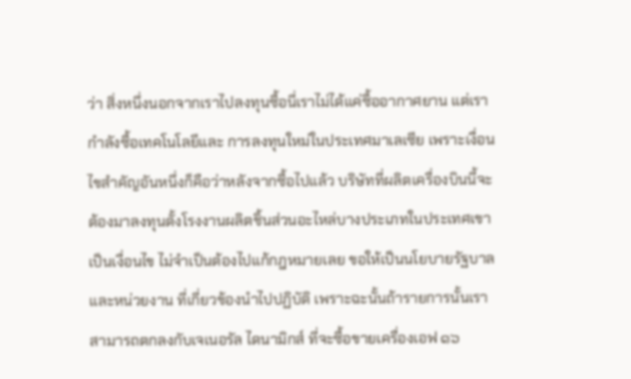ว่า สิ่งหนึ่งนอกจากเราไปลงทุนซื้อนี่เราไม่ได้แค่ซื้ออากาศยาน แต่เรากําลังซื้อเทคโนโลยีและ การลงทุนใหม่ในประเทศมาเลเซีย เพราะเงื่อนไขสําคัญอันหนึ่งก็คือว่าหลังจากซื้อไปแล้ว บริษัทที่ผลิตเครื่องบินนี้จะต้องมาลงทุนตั้งโรงงานผลิตชิ้นส่วนอะไหล่บางประเภทในประเทศเขา เป็นเงื่อนไข ไม่จําเป็นต้องไปแก้กฎหมายเลย ขอให้เป็นนโยบายรัฐบาลและหน่วยงาน ที่เกี่ยวข้องนําไปปฏิบัติ เพราะฉะนั้นถ้ารายการนั้นเราสามารถตกลงกับเจเนอรัล ไดนามิกส์ ที่จะซื้อขายเครื่องเอฟ ๑๖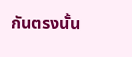กันตรงนั้น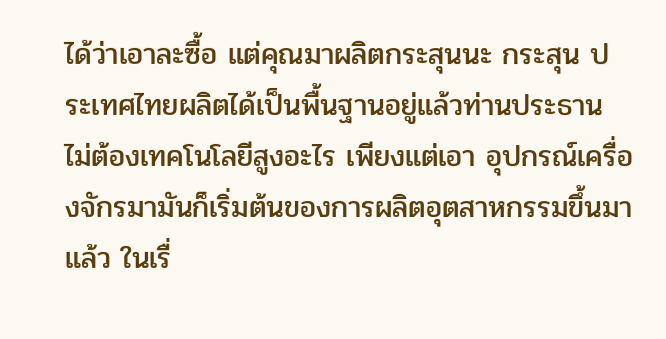ได้ว่าเอาละซื้อ แต่คุณมาผลิตกระสุนนะ กระสุน ประเทศไทยผลิตได้เป็นพื้นฐานอยู่แล้วท่านประธาน ไม่ต้องเทคโนโลยีสูงอะไร เพียงแต่เอา อุปกรณ์เครื่องจักรมามันก็เริ่มต้นของการผลิตอุตสาหกรรมขึ้นมาแล้ว ในเรื่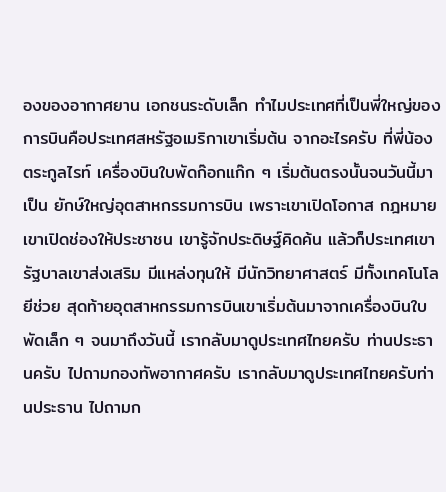องของอากาศยาน เอกชนระดับเล็ก ทําไมประเทศที่เป็นพี่ใหญ่ของการบินคือประเทศสหรัฐอเมริกาเขาเริ่มต้น จากอะไรครับ ที่พี่น้องตระกูลไรท์ เครื่องบินใบพัดก๊อกแก๊ก ๆ เริ่มต้นตรงนั้นจนวันนี้มาเป็น ยักษ์ใหญ่อุตสาหกรรมการบิน เพราะเขาเปิดโอกาส กฎหมายเขาเปิดช่องให้ประชาชน เขารู้จักประดิษฐ์คิดค้น แล้วก็ประเทศเขา รัฐบาลเขาส่งเสริม มีแหล่งทุนให้ มีนักวิทยาศาสตร์ มีทั้งเทคโนโลยีช่วย สุดท้ายอุตสาหกรรมการบินเขาเริ่มต้นมาจากเครื่องบินใบพัดเล็ก ๆ จนมาถึงวันนี้ เรากลับมาดูประเทศไทยครับ ท่านประธานครับ ไปถามกองทัพอากาศครับ เรากลับมาดูประเทศไทยครับท่านประธาน ไปถามก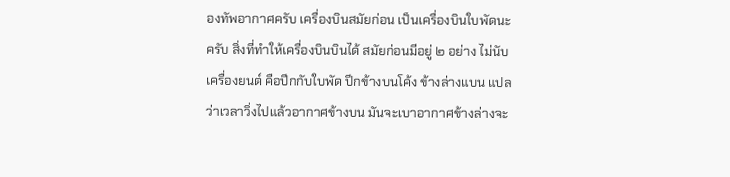องทัพอากาศครับ เครื่องบินสมัยก่อน เป็นเครื่องบินใบพัดนะครับ สิ่งที่ทําให้เครื่องบินบินได้ สมัยก่อนมีอยู่ ๒ อย่าง ไม่นับ เครื่องยนต์ คือปีกกับใบพัด ปีกข้างบนโค้ง ข้างล่างแบน แปลว่าเวลาวิ่งไปแล้วอากาศข้างบน มันจะเบาอากาศข้างล่างจะ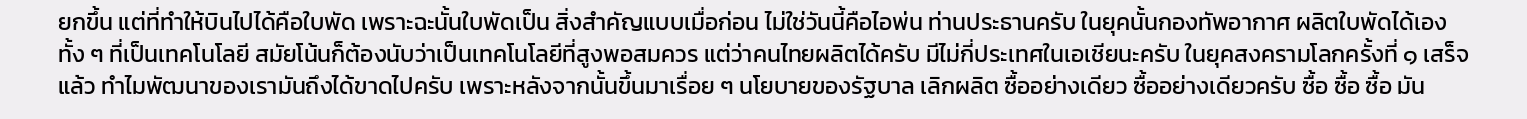ยกขึ้น แต่ที่ทําให้บินไปได้คือใบพัด เพราะฉะนั้นใบพัดเป็น สิ่งสําคัญแบบเมื่อก่อน ไม่ใช่วันนี้คือไอพ่น ท่านประธานครับ ในยุคนั้นกองทัพอากาศ ผลิตใบพัดได้เอง ทั้ง ๆ ที่เป็นเทคโนโลยี สมัยโน้นก็ต้องนับว่าเป็นเทคโนโลยีที่สูงพอสมควร แต่ว่าคนไทยผลิตได้ครับ มีไม่กี่ประเทศในเอเชียนะครับ ในยุคสงครามโลกครั้งที่ ๑ เสร็จแล้ว ทําไมพัฒนาของเรามันถึงได้ขาดไปครับ เพราะหลังจากนั้นขึ้นมาเรื่อย ๆ นโยบายของรัฐบาล เลิกผลิต ซื้ออย่างเดียว ซื้ออย่างเดียวครับ ซื้อ ซื้อ ซื้อ มัน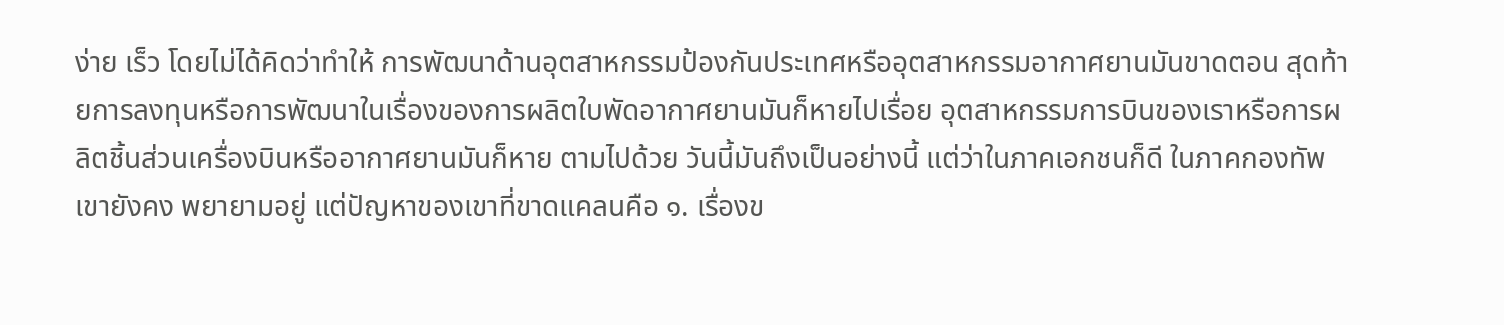ง่าย เร็ว โดยไม่ได้คิดว่าทําให้ การพัฒนาด้านอุตสาหกรรมป้องกันประเทศหรืออุตสาหกรรมอากาศยานมันขาดตอน สุดท้ายการลงทุนหรือการพัฒนาในเรื่องของการผลิตใบพัดอากาศยานมันก็หายไปเรื่อย อุตสาหกรรมการบินของเราหรือการผลิตชิ้นส่วนเครื่องบินหรืออากาศยานมันก็หาย ตามไปด้วย วันนี้มันถึงเป็นอย่างนี้ แต่ว่าในภาคเอกชนก็ดี ในภาคกองทัพเขายังคง พยายามอยู่ แต่ปัญหาของเขาที่ขาดแคลนคือ ๑. เรื่องข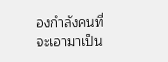องกําลังคนที่จะเอามาเป็น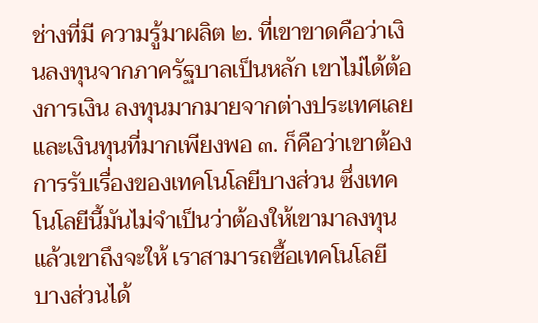ช่างที่มี ความรู้มาผลิต ๒. ที่เขาขาดคือว่าเงินลงทุนจากภาครัฐบาลเป็นหลัก เขาไม่ได้ต้องการเงิน ลงทุนมากมายจากต่างประเทศเลย และเงินทุนที่มากเพียงพอ ๓. ก็คือว่าเขาต้องการรับเรื่องของเทคโนโลยีบางส่วน ซึ่งเทคโนโลยีนี้มันไม่จําเป็นว่าต้องให้เขามาลงทุนแล้วเขาถึงจะให้ เราสามารถซื้อเทคโนโลยี บางส่วนได้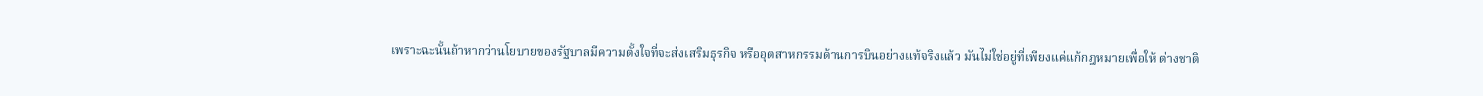เพราะฉะนั้นถ้าหากว่านโยบายของรัฐบาลมีความตั้งใจที่จะส่งเสริมธุรกิจ หรืออุตสาหกรรมด้านการบินอย่างแท้จริงแล้ว มันไม่ใช่อยู่ที่เพียงแค่แก้กฎหมายเพื่อให้ ต่างชาติ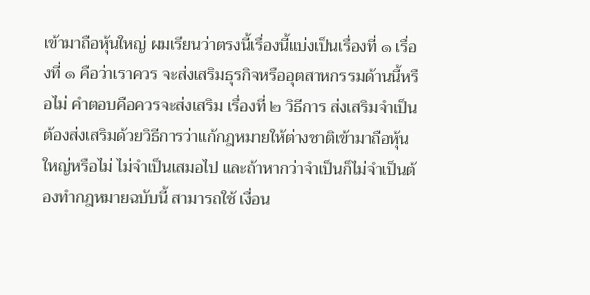เข้ามาถือหุ้นใหญ่ ผมเรียนว่าตรงนี้เรื่องนี้แบ่งเป็นเรื่องที่ ๑ เรื่องที่ ๑ คือว่าเราควร จะส่งเสริมธุรกิจหรืออุตสาหกรรมด้านนี้หรือไม่ คําตอบคือควรจะส่งเสริม เรื่องที่ ๒ วิธีการ ส่งเสริมจําเป็นต้องส่งเสริมด้วยวิธีการว่าแก้กฎหมายให้ต่างชาติเข้ามาถือหุ้นใหญ่หรือไม่ ไม่จําเป็นเสมอไป และถ้าหากว่าจําเป็นก็ไม่จําเป็นต้องทํากฎหมายฉบับนี้ สามารถใช้ เงื่อน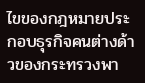ไขของกฎหมายประกอบธุรกิจคนต่างด้าวของกระทรวงพา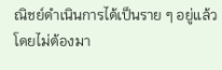ณิชย์ดําเนินการได้เป็นราย ๆ อยู่แล้ว โดยไม่ต้องมา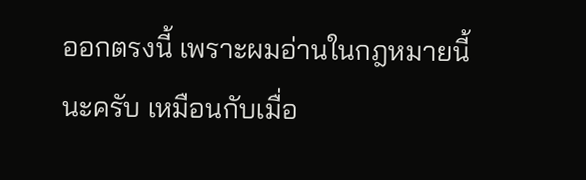ออกตรงนี้ เพราะผมอ่านในกฎหมายนี้นะครับ เหมือนกับเมื่อ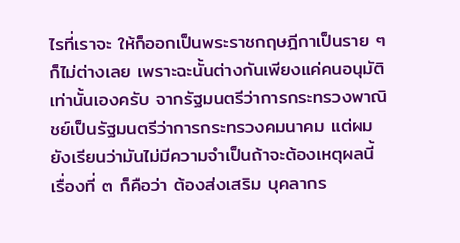ไรที่เราจะ ให้ก็ออกเป็นพระราชกฤษฎีกาเป็นราย ๆ ก็ไม่ต่างเลย เพราะฉะนั้นต่างกันเพียงแค่คนอนุมัติ เท่านั้นเองครับ จากรัฐมนตรีว่าการกระทรวงพาณิชย์เป็นรัฐมนตรีว่าการกระทรวงคมนาคม แต่ผมยังเรียนว่ามันไม่มีความจําเป็นถ้าจะต้องเหตุผลนี้ เรื่องที่ ๓ ก็คือว่า ต้องส่งเสริม บุคลากร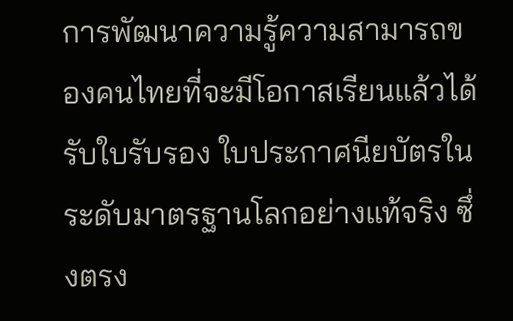การพัฒนาความรู้ความสามารถของคนไทยที่จะมีโอกาสเรียนแล้วได้รับใบรับรอง ใบประกาศนียบัตรในระดับมาตรฐานโลกอย่างแท้จริง ซึ่งตรง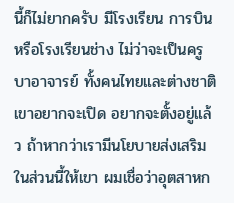นี้ก็ไม่ยากครับ มีโรงเรียน การบินหรือโรงเรียนช่าง ไม่ว่าจะเป็นครูบาอาจารย์ ทั้งคนไทยและต่างชาติเขาอยากจะเปิด อยากจะตั้งอยู่แล้ว ถ้าหากว่าเรามีนโยบายส่งเสริมในส่วนนี้ให้เขา ผมเชื่อว่าอุตสาหก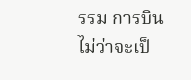รรม การบิน ไม่ว่าจะเป็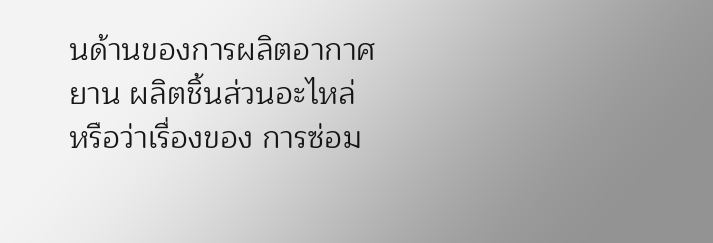นด้านของการผลิตอากาศยาน ผลิตชิ้นส่วนอะไหล่ หรือว่าเรื่องของ การซ่อม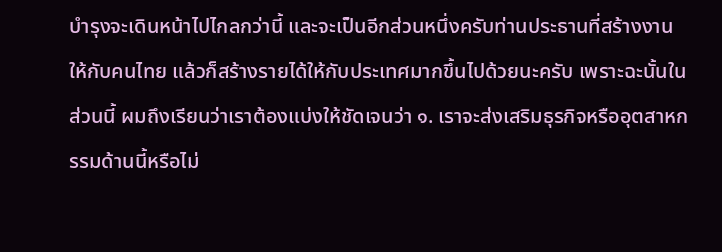บํารุงจะเดินหน้าไปไกลกว่านี้ และจะเป็นอีกส่วนหนึ่งครับท่านประธานที่สร้างงาน ให้กับคนไทย แล้วก็สร้างรายได้ให้กับประเทศมากขึ้นไปด้วยนะครับ เพราะฉะนั้นในส่วนนี้ ผมถึงเรียนว่าเราต้องแบ่งให้ชัดเจนว่า ๑. เราจะส่งเสริมธุรกิจหรืออุตสาหกรรมด้านนี้หรือไม่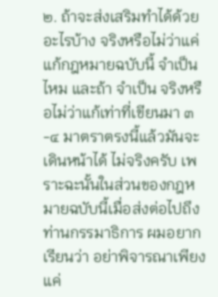๒. ถ้าจะส่งเสริมทําได้ด้วยอะไรบ้าง จริงหรือไม่ว่าแค่แก้กฎหมายฉบับนี้ จําเป็นไหม และถ้า จําเป็น จริงหรือไม่ว่าแก้เท่าที่เขียนมา ๓-๔ มาตราตรงนี้แล้วมันจะเดินหน้าได้ ไม่จริงครับ เพราะฉะนั้นในส่วนของกฎหมายฉบับนี้เมื่อส่งต่อไปถึงท่านกรรมาธิการ ผมอยากเรียนว่า อย่าพิจารณาเพียงแค่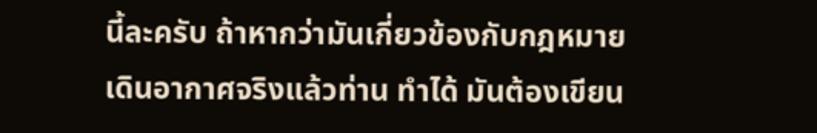นี้ละครับ ถ้าหากว่ามันเกี่ยวข้องกับกฎหมายเดินอากาศจริงแล้วท่าน ทําได้ มันต้องเขียน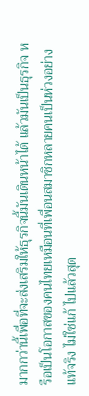มากกว่านี้เพื่อที่จะส่งเสริมให้ธุรกิจนี้มันเดินหน้าได้ แล้วมันเป็นธุรกิจ หรือเป็นโอกาสของคนไทยเหมือนที่เพื่อนสมาชิกหลายคนเป็นห่วงอย่างแท้จริง ไม่ใช่แก้ ไปแล้วสุด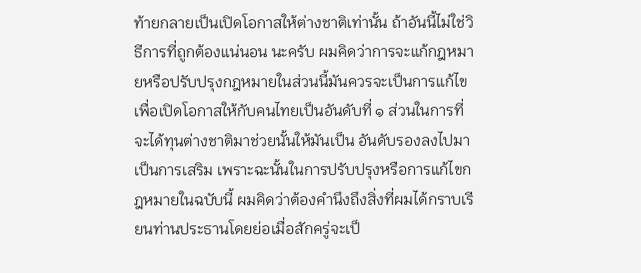ท้ายกลายเป็นเปิดโอกาสให้ต่างชาติเท่านั้น ถ้าอันนี้ไม่ใช่วิธีการที่ถูกต้องแน่นอน นะครับ ผมคิดว่าการจะแก้กฎหมายหรือปรับปรุงกฎหมายในส่วนนี้มันควรจะเป็นการแก้ไข เพื่อเปิดโอกาสให้กับคนไทยเป็นอันดับที่ ๑ ส่วนในการที่จะได้ทุนต่างชาติมาช่วยนั้นให้มันเป็น อันดับรองลงไปมาเป็นการเสริม เพราะฉะนั้นในการปรับปรุงหรือการแก้ไขกฎหมายในฉบับนี้ ผมคิดว่าต้องคํานึงถึงสิ่งที่ผมได้กราบเรียนท่านประธานโดยย่อเมื่อสักครู่จะเป็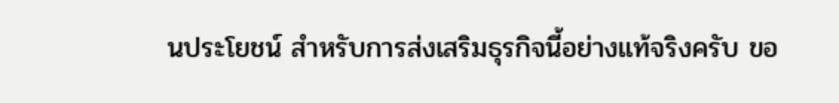นประโยชน์ สําหรับการส่งเสริมธุรกิจนี้อย่างแท้จริงครับ ขอ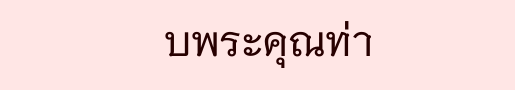บพระคุณท่า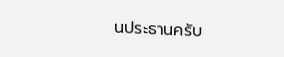นประธานครับ